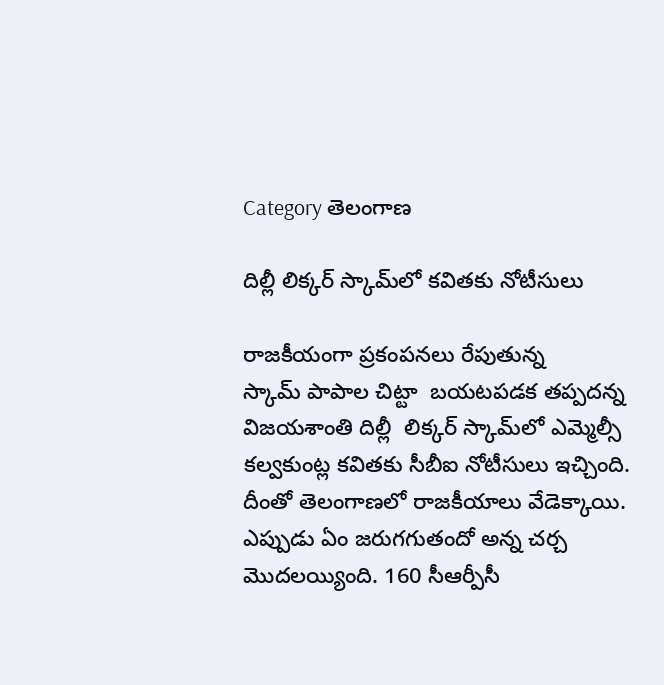Category తెలంగాణ

దిల్లీ లిక్కర్‌ ‌స్కామ్‌లో కవితకు నోటీసులు

రాజకీయంగా ప్రకంపనలు రేపుతున్న స్కామ్‌ ‌పాపాల చిట్టా  బయటపడక తప్పదన్న విజయశాంతి దిల్లీ  లిక్కర్‌ ‌స్కామ్‌లో ఎమ్మెల్సీ కల్వకుంట్ల కవితకు సీబీఐ నోటీసులు ఇచ్చింది. దీంతో తెలంగాణలో రాజకీయాలు వేడెక్కాయి. ఎప్పుడు ఏం జరుగగుతందో అన్న చర్చ మొదలయ్యింది. 160 సీఆర్పీసీ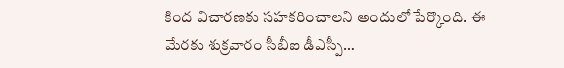కింద విచారణకు సహకరించాలని అందులో పేర్కొంది. ఈ మేరకు శుక్రవారం సీబీఐ డీఎస్పీ…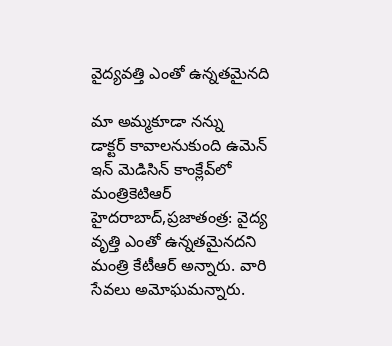వైద్యవత్తి ఎంతో ఉన్నతమైనది

మా అమ్మకూడా నన్ను డాక్టర్‌ ‌కావాలనుకుంది ఉమెన్‌ ఇన్‌ ‌మెడిసిన్‌ ‌కాంక్లేవ్‌లో మంత్రికెటిఆర్‌ హైదరాబాద్‌,ప్రజాతంత్ర: వైద్య వృత్తి ఎంతో ఉన్నతమైనదని మంత్రి కేటీఆర్‌ అన్నారు. వారి సేవలు అమోఘమన్నారు.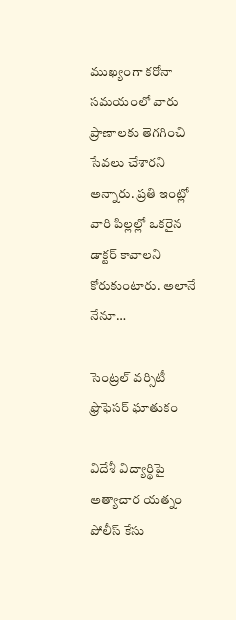ముఖ్యంగా కరోనా సమయంలో వారు ప్రాణాలకు తెగగించి సేవలు చేశారని అన్నారు. ప్రతి ఇంట్లో వారి పిల్లల్లో ఒకరైన డాక్టర్‌ ‌కావాలని కోరుకుంటారు. అలానే నేనూ…

సెంట్రల్‌ ‌వర్సిటీ ఫ్రొఫెసర్‌ ‌ఘాతుకం

విదేశీ విద్యార్థిపై అత్యాచార యత్నం పోలీస్‌ ‌కేసు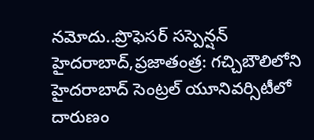నమోదు..ప్రొఫెసర్‌ ‌సస్పెన్షన్‌ హైదరాబాద్‌,ప్రజాతంత్ర: గచ్చిబౌలిలోని హైదరాబాద్‌ ‌సెంట్రల్‌ ‌యూనివర్సిటీలో దారుణం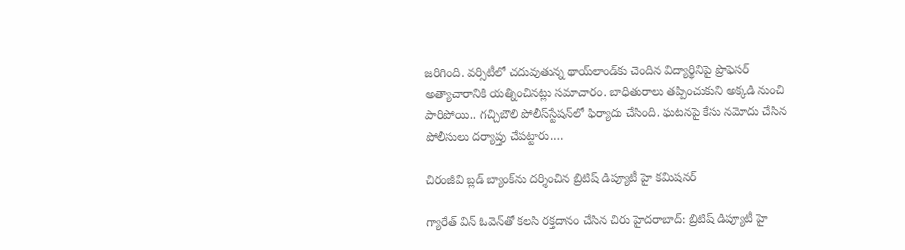జరిగింది. వర్సిటీలో చదువుతున్న థాయ్‌లాండ్‌కు చెందిన విద్యార్థినిపై ప్రొఫెసర్‌ అత్యాచారానికి యత్నించినట్లు సమాచారం. బాధితురాలు తప్పించుకుని అక్కడి నుంచి పారిపోయి.. గచ్చిబౌలి పోలీస్‌స్టేషన్‌లో ఫిర్యాదు చేసింది. ఘటనపై కేసు నమోదు చేసిన పోలీసులు దర్యాప్తు చేపట్టారు.…

చిరంజీవి బ్లడ్‌ ‌బ్యాంక్‌ను దర్శించిన బ్రిటిష్‌ ‌డిప్యూటీ హై కమిషనర్‌

గ్యారేత్‌ ‌విన్‌ ఓవెన్‌తో కలసి రక్తదానం చేసిన చిరు హైదరాబాద్‌: బ్రిటిష్‌ ‌డిప్యూటీ హై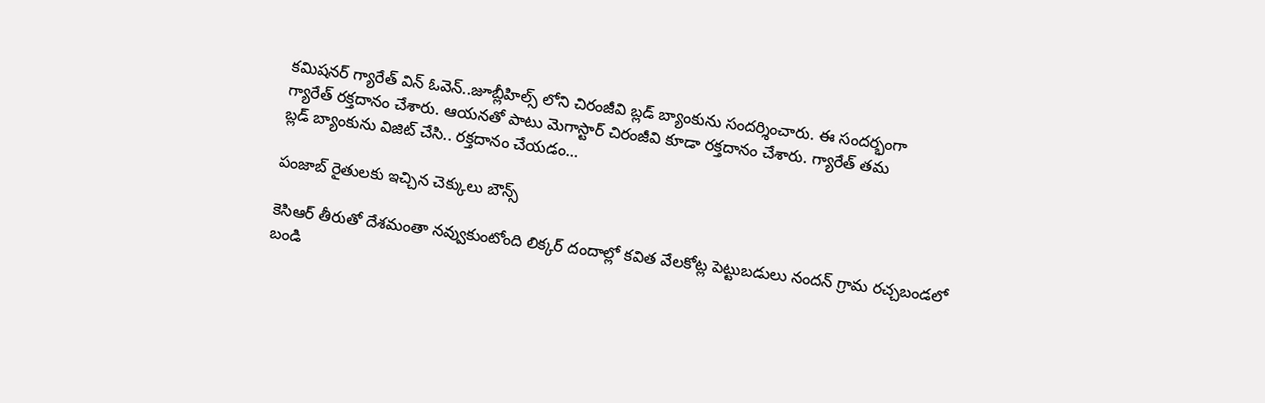కమిషనర్‌ ‌గ్యారేత్‌ ‌విన్‌ ఓవెన్‌..జూబ్లీహిల్స్ ‌లోని చిరంజీవి బ్లడ్‌ ‌బ్యాంకును సందర్శించారు. ఈ సందర్భంగా గ్యారేత్‌ ‌రక్తదానం చేశారు. ఆయనతో పాటు మెగాస్టార్‌ ‌చిరంజీవి కూడా రక్తదానం చేశారు. గ్యారేత్‌ ‌తమ బ్లడ్‌ ‌బ్యాంకును విజిట్‌ ‌చేసి.. రక్తదానం చేయడం…

పంజాబ్‌ ‌రైతులకు ఇచ్చిన చెక్కులు బౌన్స్

కెసిఆర్‌ ‌తీరుతో దేశమంతా నవ్వుకుంటోంది లిక్కర్‌ ‌దందాల్లో కవిత వేలకోట్ల పెట్టుబడులు నందన్‌ ‌గ్రామ రచ్చబండలో బండి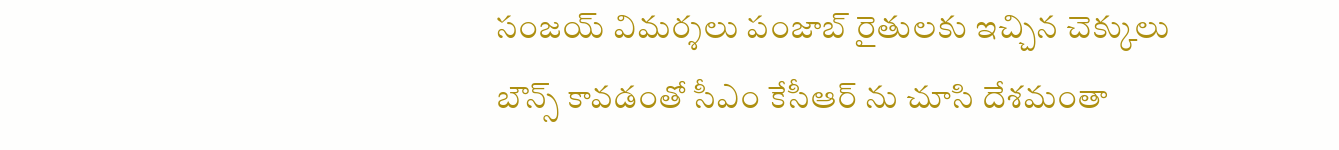సంజయ్‌ ‌విమర్శలు పంజాబ్‌ ‌రైతులకు ఇచ్చిన చెక్కులు బౌన్స్ ‌కావడంతో సీఎం కేసీఆర్‌ ‌ను చూసి దేశమంతా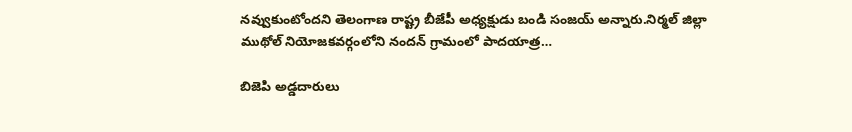నవ్వుకుంటోందని తెలంగాణ రాష్ట్ర బీజేపీ అధ్యక్షుడు బండి సంజయ్‌ అన్నారు.నిర్మల్‌ ‌జిల్లా ముథోల్‌ ‌నియోజకవర్గంలోని నందన్‌ ‌గ్రామంలో పాదయాత్ర…

బిజెపి అడ్డదారులు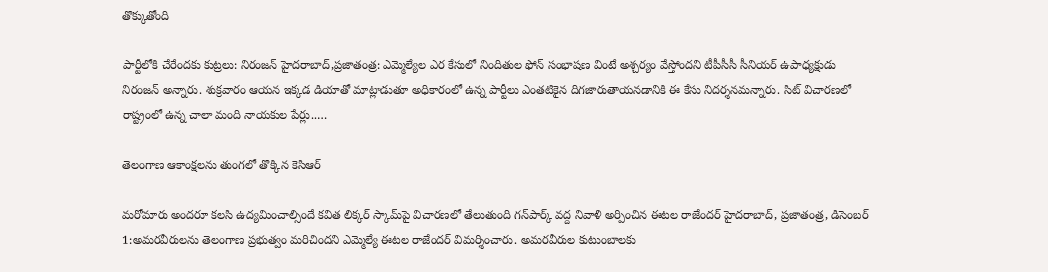తొక్కుతోంది

పార్టీలోకి చేరేందకు కుట్రలు: నిరంజన్‌ ‌హైదరాబాద్‌,ప్రజాతంత్ర: ఎమ్మెల్యేల ఎర కేసులో నిందితుల ఫోన్‌ ‌సంభాషణ వింటే అశ్చర్యం వేస్తోందని టీపీసీసీ సీనియర్‌ ఉపాధ్యక్షుడు నిరంజన్‌ అన్నారు. శుక్రవారం ఆయన ఇక్కడ డియాతో మాట్లాడుతూ అధికారంలో ఉన్న పార్టీలు ఎంతటికైన దిగజారుతాయనడానికి ఈ కేసు నిదర్శనమన్నారు. సిట్‌ ‌విచారణలో రాష్ట్రంలో ఉన్న చాలా మంది నాయకుల పేర్లు..…

తెలంగాణ ఆకాంక్షలను తుంగలో తొక్కిన కెసిఆర్‌

మరోమారు అందరూ కలసి ఉద్యమించాల్సిందే కవిత లిక్కర్‌ ‌స్కామ్‌పై విచారణలో తేలుతుంది గన్‌పార్క్ ‌వద్ద నివాళి అర్పించిన ఈటల రాజేందర్‌ ‌హైదరాబాద్‌, ప్రజాతంత్ర, డిసెంబర్‌ 1:అమరవీరులను తెలంగాణ ప్రభుత్వం మరిచిందని ఎమ్మెల్యే ఈటల రాజేందర్‌ ‌విమర్శించారు. అమరవీరుల కుటుంబాలకు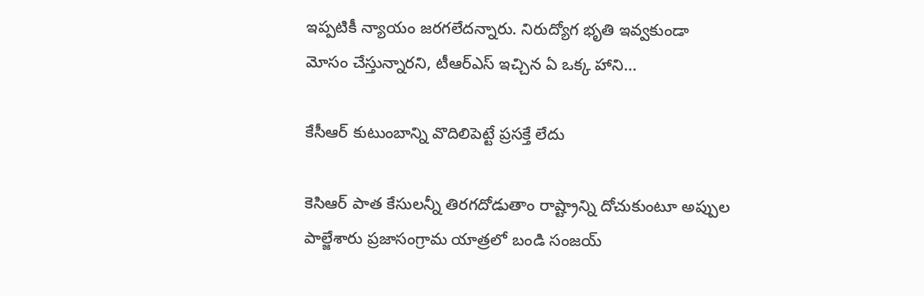ఇప్పటికీ న్యాయం జరగలేదన్నారు. నిరుద్యోగ భృతి ఇవ్వకుండా మోసం చేస్తున్నారని, టీఆర్‌ఎస్‌ ఇచ్చిన ఏ ఒక్క హాని…

కేసీఆర్‌ ‌కుటుంబాన్ని వొదిలిపెట్టే ప్రసక్తే లేదు

కెసిఆర్‌ ‌పాత కేసులన్నీ తిరగదోడుతాం రాష్ట్రాన్ని దోచుకుంటూ అప్పుల పాల్జేశారు ప్రజాసంగ్రామ యాత్రలో బండి సంజయ్‌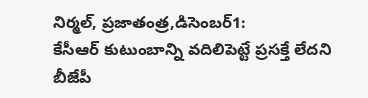నిర్మల్‌, ప్రజాతంత్ర,డిసెంబర్‌1: కేసీఆర్‌ ‌కుటుంబాన్ని వదిలిపెట్టే ప్రసక్తే లేదని బీజేపీ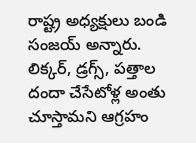రాష్ట్ర అధ్యక్షులు బండి సంజయ్‌ అన్నారు. లిక్కర్‌, డ్రగ్స్, పత్తాల దందా చేసేటోళ్ల అంతు చూస్తామని ఆగ్రహం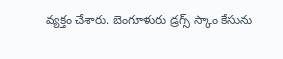వ్యక్తం చేశారు. బెంగూళురు డ్రగ్స్ ‌స్కాం కేసును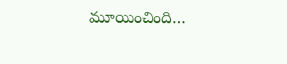మూయించింది…